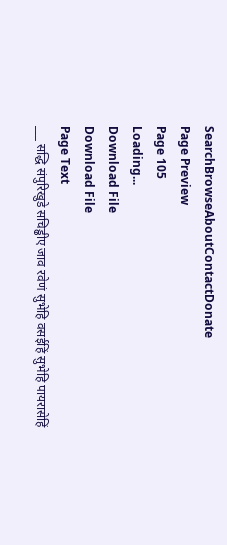SearchBrowseAboutContactDonate
Page Preview
Page 105
Loading...
Download File
Download File
Page Text
___ सद्धि संपुरिखुडे सचिड्ढीए जाव रवेणं सुभेहि वसईहिं सुभेहि पायरासेहिं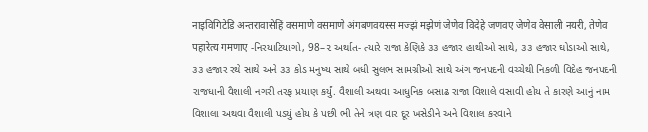नाइविगिटेडि अन्तरावासेहिं वसमाणे वसमाणे अंगबणवयस्स मज्झं मझेणं जेणेव विदेहे जणवए जेणेव वेसाली नयरी, तेणेव पहारेत्य गमणाए -નિરયાટિયાગો, 98–૨ અર્થાત- ત્યારે રાજા કેણિકે ૩૩ હજાર હાથીઓ સાથે, ૩૩ હજાર ઘોડાઓ સાથે, ૩૩ હજાર રથે સાથે અને ૩૩ કોડ મનુષ્ય સાથે બધી સુલભ સામગ્રીઓ સાથે અંગ જનપદની વચ્ચેથી નિકળી વિદેહ જનપદની રાજધાની વૈશાલી નગરી તરફ પ્રયાણ કર્યું. વૈશાલી અથવા આધુનિક બસાઢ રાજા વિશાલે વસાવી હોય તે કારણે આનું નામ વિશાલા અથવા વૈશાલી પડયું હોય કે પછી ભી તેને ત્રણ વાર દૂર ખસેડીને અને વિશાલ કરવાને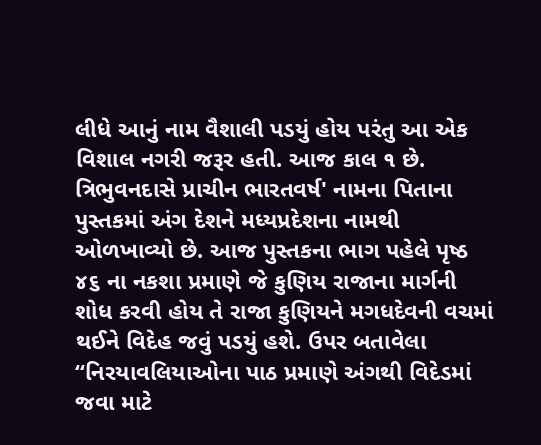લીધે આનું નામ વૈશાલી પડયું હોય પરંતુ આ એક વિશાલ નગરી જરૂર હતી. આજ કાલ ૧ છે. ત્રિભુવનદાસે પ્રાચીન ભારતવર્ષ' નામના પિતાના પુસ્તકમાં અંગ દેશને મધ્યપ્રદેશના નામથી ઓળખાવ્યો છે. આજ પુસ્તકના ભાગ પહેલે પૃષ્ઠ ૪૬ ના નકશા પ્રમાણે જે કુણિય રાજાના માર્ગની શોધ કરવી હોય તે રાજા કુણિયને મગધદેવની વચમાં થઈને વિદેહ જવું પડયું હશે. ઉપર બતાવેલા “નિરયાવલિયાઓના પાઠ પ્રમાણે અંગથી વિદેડમાં જવા માટે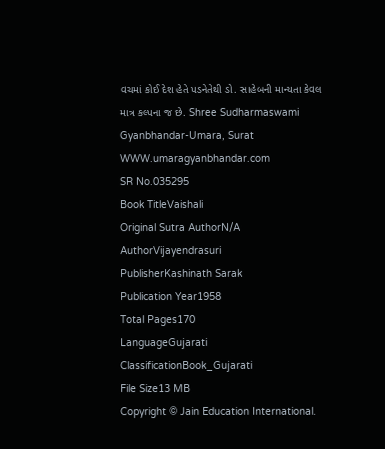વચમાં કોઈ દેશ હેતે પડનેતેથી ડો. સાહેબની માન્યતા કેવલ માત્ર કલ્પના જ છે. Shree Sudharmaswami Gyanbhandar-Umara, Surat WWW.umaragyanbhandar.com
SR No.035295
Book TitleVaishali
Original Sutra AuthorN/A
AuthorVijayendrasuri
PublisherKashinath Sarak
Publication Year1958
Total Pages170
LanguageGujarati
ClassificationBook_Gujarati
File Size13 MB
Copyright © Jain Education International.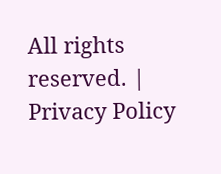All rights reserved. | Privacy Policy